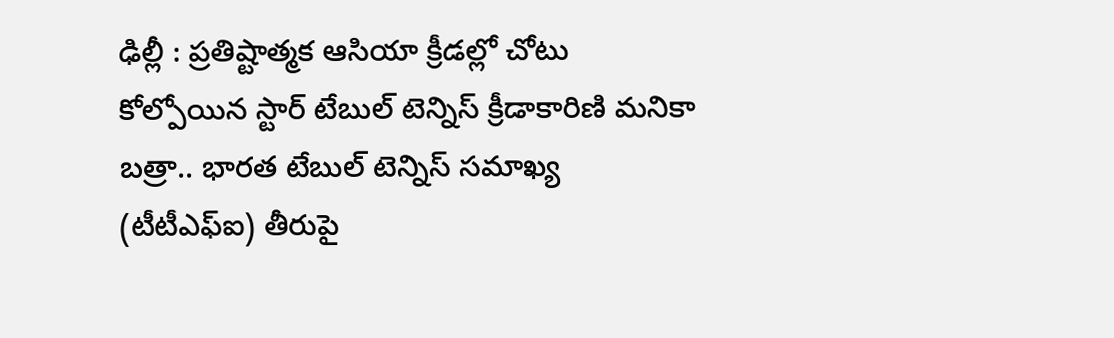ఢిల్లీ : ప్రతిష్టాత్మక ఆసియా క్రీడల్లో చోటు కోల్పోయిన స్టార్ టేబుల్ టెన్నిస్ క్రీడాకారిణి మనికా బత్రా.. భారత టేబుల్ టెన్నిస్ సమాఖ్య (టీటీఎఫ్ఐ) తీరుపై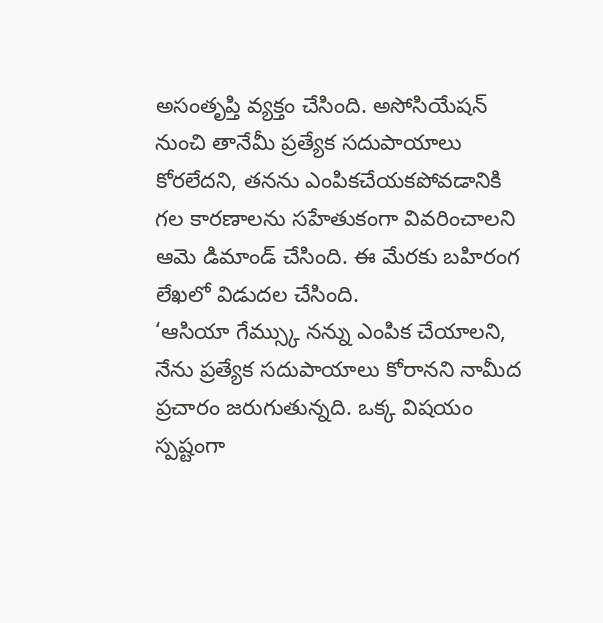అసంతృప్తి వ్యక్తం చేసింది. అసోసియేషన్ నుంచి తానేమీ ప్రత్యేక సదుపాయాలు కోరలేదని, తనను ఎంపికచేయకపోవడానికి గల కారణాలను సహేతుకంగా వివరించాలని ఆమె డిమాండ్ చేసింది. ఈ మేరకు బహిరంగ లేఖలో విడుదల చేసింది.
‘ఆసియా గేమ్స్కు నన్ను ఎంపిక చేయాలని, నేను ప్రత్యేక సదుపాయాలు కోరానని నామీద ప్రచారం జరుగుతున్నది. ఒక్క విషయం స్పష్టంగా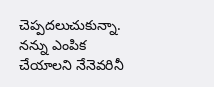చెప్పదలుచుకున్నా. నన్ను ఎంపిక చేయాలని నేనెవరినీ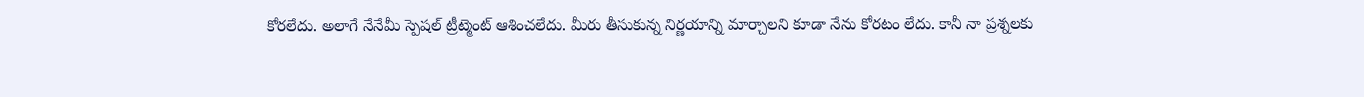కోరలేదు. అలాగే నేనేమీ స్పెషల్ ట్రీట్మెంట్ ఆశించలేదు. మీరు తీసుకున్న నిర్ణయాన్ని మార్చాలని కూడా నేను కోరటం లేదు. కానీ నా ప్రశ్నలకు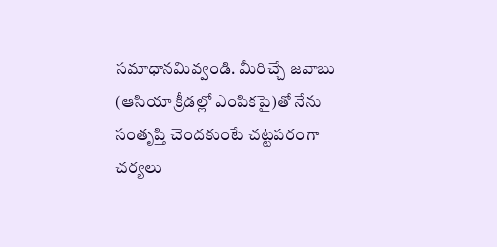సమాధానమివ్వండి. మీరిచ్చే జవాబు (ఆసియా క్రీడల్లో ఎంపికపై)తో నేను సంతృప్తి చెందకుంటే చట్టపరంగా చర్యలు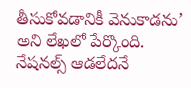తీసుకోవడానికీ వెనుకాడను’ అని లేఖలో పేర్కొంది. నేషనల్స్ ఆడలేదనే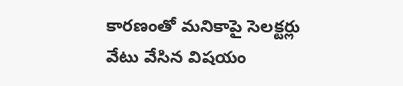కారణంతో మనికాపై సెలక్టర్లు వేటు వేసిన విషయం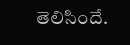తెలిసిందే.